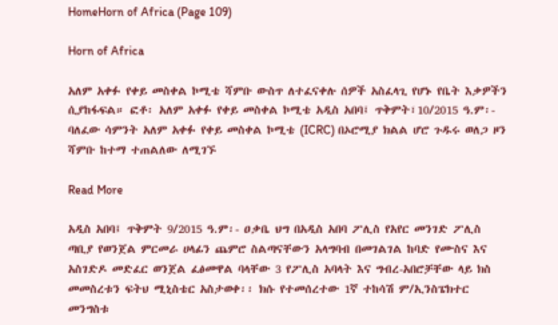HomeHorn of Africa (Page 109)

Horn of Africa

አለም አቀፉ የቀይ መስቀል ኮሚቴ ሻምቡ ውስጥ ለተፈናቀሉ ሰዎች አስፈላጊ የሆኑ የቤት እቃዎችን ሲያከፋፍል። ፎቶ፡ አለም አቀፉ የቀይ መስቀል ኮሚቴ አዲስ አበባ፤ ጥቅምት፣10/2015 ዓ.ም፡- ባለፈው ሳምንት አለም አቀፉ የቀይ መስቀል ኮሚቴ (ICRC) በኦሮሚያ ክልል ሆሮ ጉዱሩ ወለጋ ዞን ሻምቡ ከተማ ተጠልለው ለሚገኙ

Read More

አዲስ አበባ፤ ጥቅምት 9/2015 ዓ.ም፡- ዐቃቤ ህግ በአዲስ አበባ ፖሊስ የአየር መንገድ ፖሊስ ጣቢያ የወንጀል ምርመራ ሀላፊን ጨምሮ ስልጣናቸውን አላግባብ በመገልገል ከባድ የሙስና እና አስገድዶ መድፈር ወንጀል ፈፅመዋል ባላቸው 3 የፖሊስ አባላት እና ግብረ-አበሮቻቸው ላይ ክስ መመስረቱን ፍትህ ሚኒስቴር አስታወቀ፡፡ ክሱ የተመሰረተው 1ኛ ተከሳሽ ም/ኢንስፔክተር መንግስቱ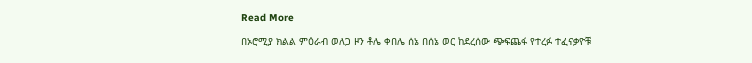Read More

በኦሮሚያ ክልል ምዕራብ ወለጋ ዞን ቶሌ ቀበሌ ሰኔ በሰኔ ወር ከደረሰው ጭፍጨፋ የተረፉ ተፈናቃዮቹ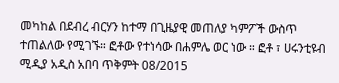መካከል በደብረ ብርሃን ከተማ በጊዜያዊ መጠለያ ካምፖች ውስጥ ተጠልለው የሚገኙ። ፎቶው የተነሳው በሐምሌ ወር ነው ። ፎቶ ፣ ሀሩንቲዩብ ሚዲያ አዲስ አበባ ጥቅምት 08/2015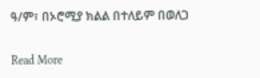ዓ/ም፣ በኦሮሚያ ክልል በተለይም በወለጋ

Read More